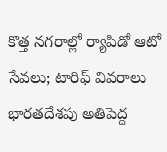కొత్త నగరాల్లో ర్యాపిడో ఆటో సేవలు; టారిఫ్ వివరాలు
భారతదేశపు అతిపెద్ద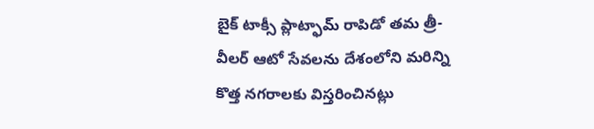బైక్ టాక్సీ ప్లాట్ఫామ్ రాపిడో తమ త్రీ-వీలర్ ఆటో సేవలను దేశంలోని మరిన్ని కొత్త నగరాలకు విస్తరించినట్లు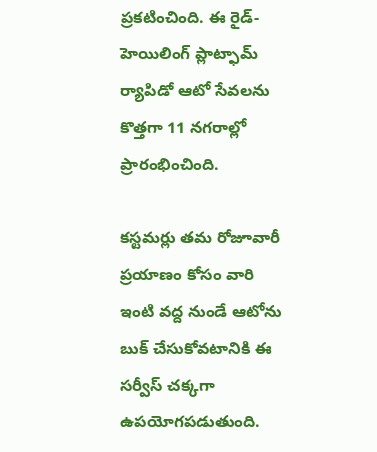ప్రకటించింది. ఈ రైడ్-హెయిలింగ్ ప్లాట్ఫామ్ ర్యాపిడో ఆటో సేవలను కొత్తగా 11 నగరాల్లో ప్రారంభించింది.

కస్టమర్లు తమ రోజూవారీ ప్రయాణం కోసం వారి ఇంటి వద్ద నుండే ఆటోను బుక్ చేసుకోవటానికి ఈ సర్వీస్ చక్కగా ఉపయోగపడుతుంది.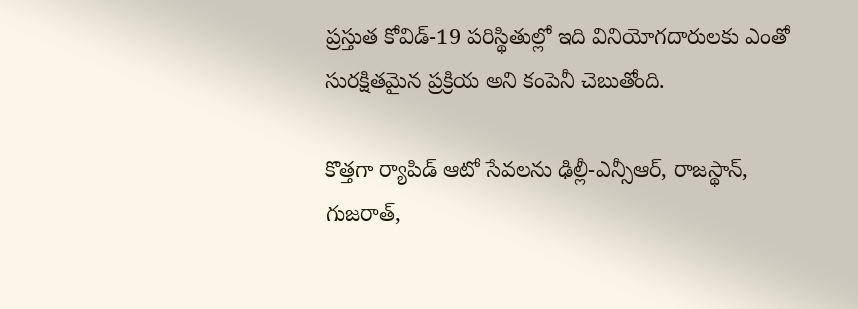ప్రస్తుత కోవిడ్-19 పరిస్థితుల్లో ఇది వినియోగదారులకు ఎంతో సురక్షితమైన ప్రక్రియ అని కంపెనీ చెబుతోంది.

కొత్తగా ర్యాపిడ్ ఆటో సేవలను ఢిల్లీ-ఎన్సీఆర్, రాజస్థాన్, గుజరాత్,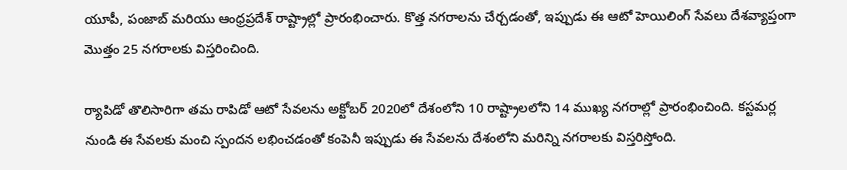యూపీ, పంజాబ్ మరియు ఆంధ్రప్రదేశ్ రాష్ట్రాల్లో ప్రారంభించారు. కొత్త నగరాలను చేర్చడంతో, ఇప్పుడు ఈ ఆటో హెయిలింగ్ సేవలు దేశవ్యాప్తంగా మొత్తం 25 నగరాలకు విస్తరించింది.

ర్యాపిడో తొలిసారిగా తమ రాపిడో ఆటో సేవలను అక్టోబర్ 2020లో దేశంలోని 10 రాష్ట్రాలలోని 14 ముఖ్య నగరాల్లో ప్రారంభించింది. కస్టమర్ల నుండి ఈ సేవలకు మంచి స్పందన లభించడంతో కంపెనీ ఇప్పుడు ఈ సేవలను దేశంలోని మరిన్ని నగరాలకు విస్తరిస్తోంది.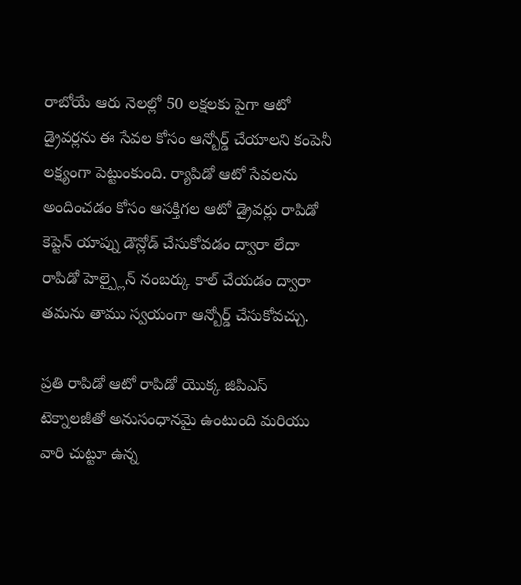రాబోయే ఆరు నెలల్లో 50 లక్షలకు పైగా ఆటో డ్రైవర్లను ఈ సేవల కోసం ఆన్బోర్డ్ చేయాలని కంపెనీ లక్ష్యంగా పెట్టుంకుంది. ర్యాపిడో ఆటో సేవలను అందించడం కోసం ఆసక్తిగల ఆటో డ్రైవర్లు రాపిడో కెప్టెన్ యాప్ను డౌన్లోడ్ చేసుకోవడం ద్వారా లేదా రాపిడో హెల్ప్లైన్ నంబర్కు కాల్ చేయడం ద్వారా తమను తాము స్వయంగా ఆన్బోర్డ్ చేసుకోవచ్చు.

ప్రతి రాపిడో ఆటో రాపిడో యొక్క జిపిఎస్ టెక్నాలజీతో అనుసంధానమై ఉంటుంది మరియు వారి చుట్టూ ఉన్న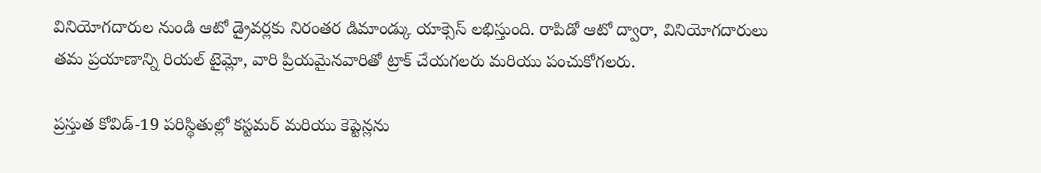వినియోగదారుల నుండి ఆటో డ్రైవర్లకు నిరంతర డిమాండ్కు యాక్సెస్ లభిస్తుంది. రాపిడో ఆటో ద్వారా, వినియోగదారులు తమ ప్రయాణాన్ని రియల్ టైమ్లో, వారి ప్రియమైనవారితో ట్రాక్ చేయగలరు మరియు పంచుకోగలరు.

ప్రస్తుత కోవిడ్-19 పరిస్థితుల్లో కస్టమర్ మరియు కెప్టెన్లను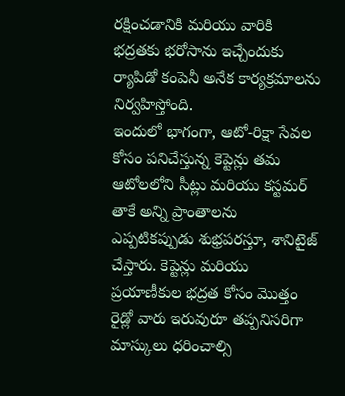రక్షించడానికి మరియు వారికి భద్రతకు భరోసాను ఇచ్చేందుకు ర్యాపిడో కంపెనీ అనేక కార్యక్రమాలను నిర్వహిస్తోంది.
ఇందులో భాగంగా, ఆటో-రిక్షా సేవల కోసం పనిచేస్తున్న కెప్టెన్లు తమ ఆటోలలోని సీట్లు మరియు కస్టమర్ తాకే అన్ని ప్రాంతాలను ఎప్పటికప్పుడు శుభ్రపరస్తూ, శానిటైజ్ చేస్తారు. కెప్టెన్లు మరియు ప్రయాణీకుల భద్రత కోసం మొత్తం రైడ్లో వారు ఇరువురూ తప్పనిసరిగా మాస్కులు ధరించాల్సి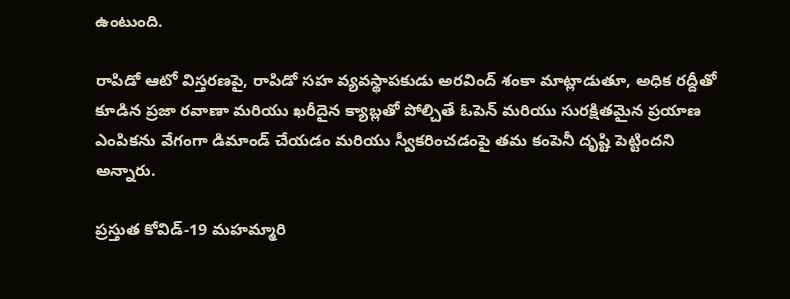ఉంటుంది.

రాపిడో ఆటో విస్తరణపై, రాపిడో సహ వ్యవస్థాపకుడు అరవింద్ శంకా మాట్లాడుతూ, అధిక రద్దీతో కూడిన ప్రజా రవాణా మరియు ఖరీదైన క్యాబ్లతో పోల్చితే ఓపెన్ మరియు సురక్షితమైన ప్రయాణ ఎంపికను వేగంగా డిమాండ్ చేయడం మరియు స్వీకరించడంపై తమ కంపెనీ దృష్టి పెట్టిందని అన్నారు.

ప్రస్తుత కోవిడ్-19 మహమ్మారి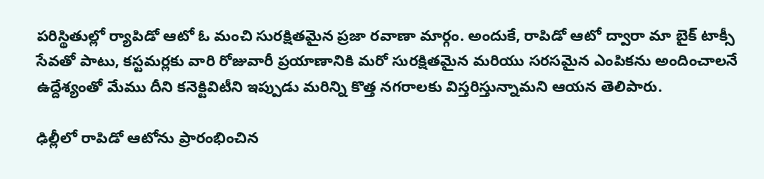పరిస్థితుల్లో ర్యాపిడో ఆటో ఓ మంచి సురక్షితమైన ప్రజా రవాణా మార్గం. అందుకే, రాపిడో ఆటో ద్వారా మా బైక్ టాక్సీ సేవతో పాటు, కస్టమర్లకు వారి రోజువారీ ప్రయాణానికి మరో సురక్షితమైన మరియు సరసమైన ఎంపికను అందించాలనే ఉద్దేశ్యంతో మేము దీని కనెక్టివిటీని ఇప్పుడు మరిన్ని కొత్త నగరాలకు విస్తరిస్తున్నామని ఆయన తెలిపారు.

ఢిల్లీలో రాపిడో ఆటోను ప్రారంభించిన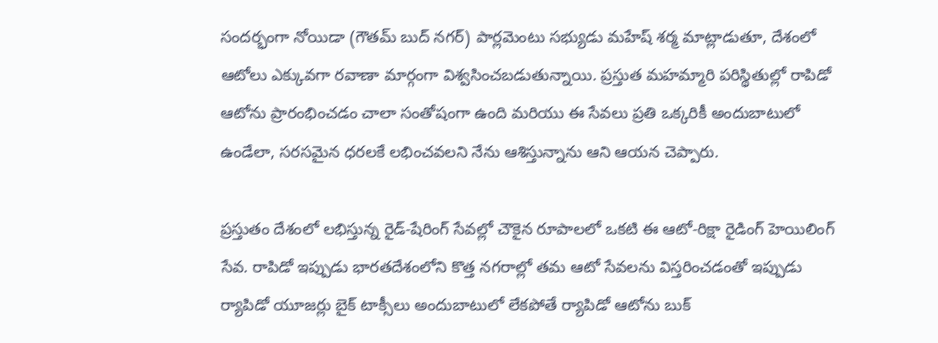సందర్భంగా నోయిడా (గౌతమ్ బుద్ నగర్) పార్లమెంటు సభ్యుడు మహేష్ శర్మ మాట్లాడుతూ, దేశంలో ఆటోలు ఎక్కువగా రవాణా మార్గంగా విశ్వసించబడుతున్నాయి. ప్రస్తుత మహమ్మారి పరిస్థితుల్లో రాపిడో ఆటోను ప్రారంభించడం చాలా సంతోషంగా ఉంది మరియు ఈ సేవలు ప్రతి ఒక్కరికీ అందుబాటులో ఉండేలా, సరసమైన ధరలకే లభించవలని నేను ఆశిస్తున్నాను ఆని ఆయన చెప్పారు.

ప్రస్తుతం దేశంలో లభిస్తున్న రైడ్-షేరింగ్ సేవల్లో చౌకైన రూపాలలో ఒకటి ఈ ఆటో-రిక్షా రైడింగ్ హెయిలింగ్ సేవ. రాపిడో ఇప్పుడు భారతదేశంలోని కొత్త నగరాల్లో తమ ఆటో సేవలను విస్తరించడంతో ఇప్పుడు ర్యాపిడో యూజర్లు బైక్ టాక్సీలు అందుబాటులో లేకపోతే ర్యాపిడో ఆటోను బుక్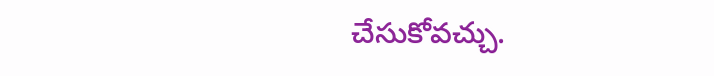చేసుకోవచ్చు.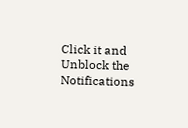Click it and Unblock the Notifications